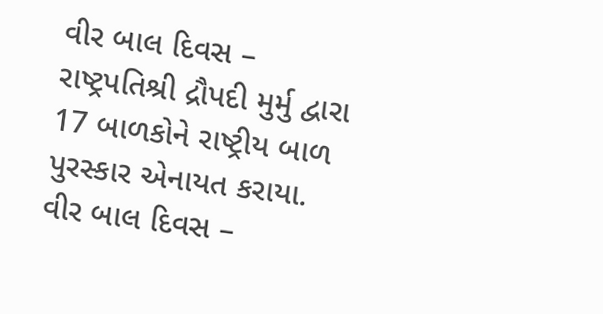વીર બાલ દિવસ – રાષ્ટ્રપતિશ્રી દ્રૌપદી મુર્મુ દ્વારા 17 બાળકોને રાષ્ટ્રીય બાળ પુરસ્કાર એનાયત કરાયા.
વીર બાલ દિવસ –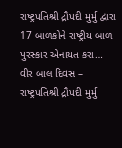રાષ્ટ્રપતિશ્રી દ્રૌપદી મુર્મુ દ્વારા 17 બાળકોને રાષ્ટ્રીય બાળ પુરસ્કાર એનાયત કરા…
વીર બાલ દિવસ – રાષ્ટ્રપતિશ્રી દ્રૌપદી મુર્મુ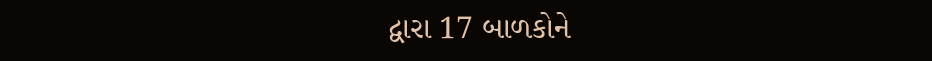દ્વારા 17 બાળકોને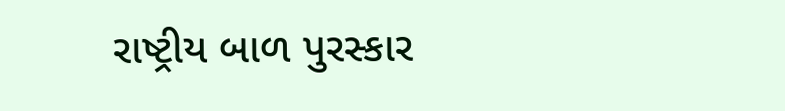રાષ્ટ્રીય બાળ પુરસ્કાર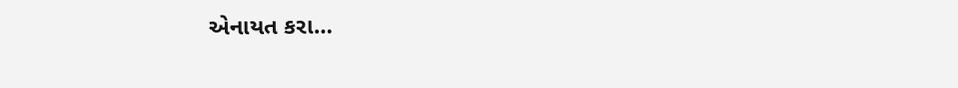એનાયત કરા…